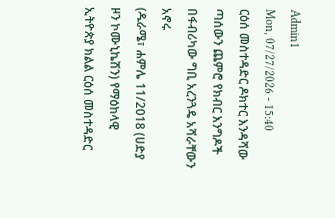Admin1
Mon, 07/27/2026 - 15:40
ርዕሰ መስተዳድር ዶክተር እንዳሻው ጣሰውን ጨምሮ የክብር እንግዶች በፋብሪካው ግቢ አረንጓዴ አሻራቸውን አኖሩ
(ዱራሜ፣ ሐምሌ 11/2018 (ሀድያ ዞን ኮሙኒኬሽን) የማዕከላዊ ኢትዮጵያ ክልል ርዕሰ መስተዳድር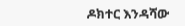ዶክተር እንዳሻው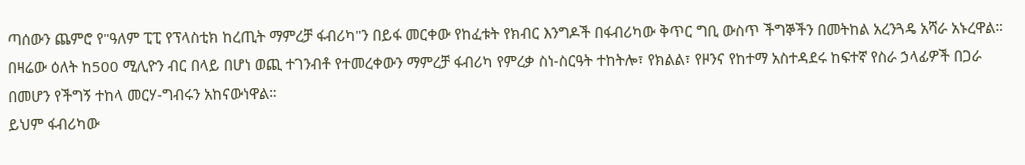ጣሰውን ጨምሮ የ"ዓለም ፒፒ የፕላስቲክ ከረጢት ማምረቻ ፋብሪካ"ን በይፋ መርቀው የከፈቱት የክብር እንግዶች በፋብሪካው ቅጥር ግቢ ውስጥ ችግኞችን በመትከል አረንጓዴ አሻራ አኑረዋል።
በዛሬው ዕለት ከ500 ሚሊዮን ብር በላይ በሆነ ወጪ ተገንብቶ የተመረቀውን ማምረቻ ፋብሪካ የምረቃ ስነ-ስርዓት ተከትሎ፣ የክልል፣ የዞንና የከተማ አስተዳደሩ ከፍተኛ የስራ ኃላፊዎች በጋራ በመሆን የችግኝ ተከላ መርሃ-ግብሩን አከናውነዋል።
ይህም ፋብሪካው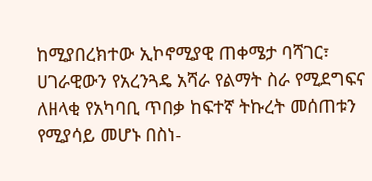ከሚያበረክተው ኢኮኖሚያዊ ጠቀሜታ ባሻገር፣ ሀገራዊውን የአረንጓዴ አሻራ የልማት ስራ የሚደግፍና ለዘላቂ የአካባቢ ጥበቃ ከፍተኛ ትኩረት መሰጠቱን የሚያሳይ መሆኑ በስነ-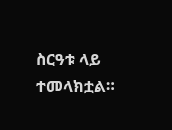ስርዓቱ ላይ ተመላክቷል።